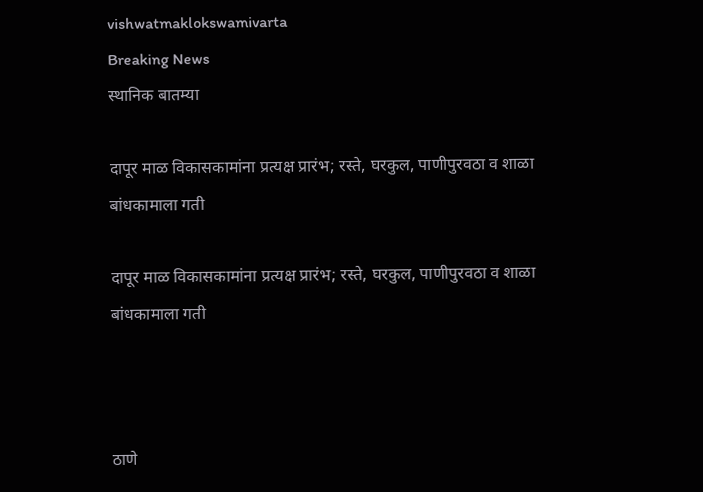vishwatmaklokswamivarta
Breaking News
स्थानिक बातम्या

दापूर माळ विकासकामांना प्रत्यक्ष प्रारंभ; रस्ते, घरकुल, पाणीपुरवठा व शाळा बांधकामाला गती

दापूर माळ विकासकामांना प्रत्यक्ष प्रारंभ; रस्ते, घरकुल, पाणीपुरवठा व शाळा बांधकामाला गती



ठाणे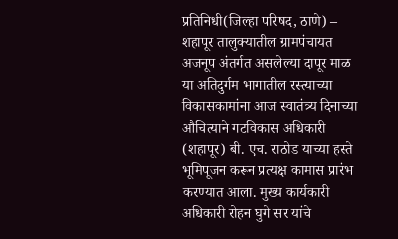प्रतिनिधी(जिल्हा परिषद, ठाणे) – शहापूर तालुक्यातील ग्रामपंचायत अजनूप अंतर्गत असलेल्या दापूर माळ या अतिदुर्गम भागातील रस्त्याच्या विकासकामांना आज स्वातंत्र्य दिनाच्या औचित्याने गटविकास अधिकारी (शहापूर) बी. एच. राठोड याच्या हस्ते भूमिपूजन करून प्रत्यक्ष कामास प्रारंभ करण्यात आला. मुख्य कार्यकारी अधिकारी रोहन घुगे सर यांचे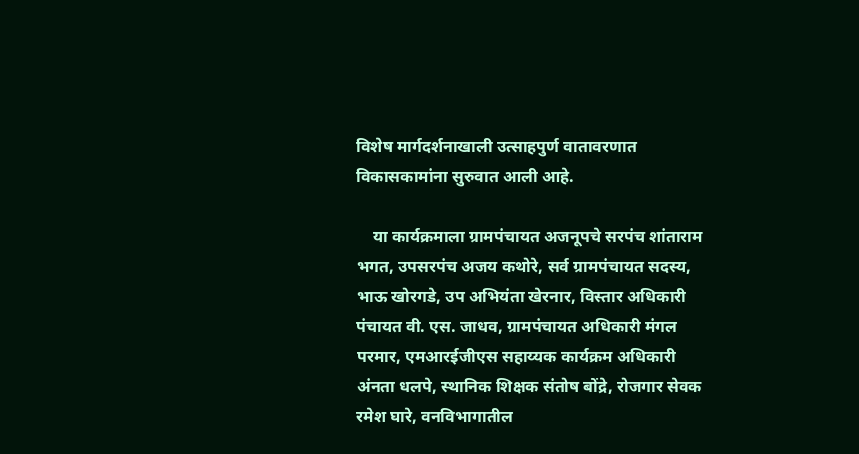विशेष मार्गदर्शनाखाली उत्साहपुर्ण वातावरणात विकासकामांना सुरुवात आली आहे.

    या कार्यक्रमाला ग्रामपंचायत अजनूपचे सरपंच शांताराम भगत, उपसरपंच अजय कथोरे, सर्व ग्रामपंचायत सदस्य, भाऊ खोरगडे, उप अभियंता खेरनार, विस्तार अधिकारी पंचायत वी. एस. जाधव, ग्रामपंचायत अधिकारी मंगल परमार, एमआरईजीएस सहाय्यक कार्यक्रम अधिकारी अंनता धलपे, स्थानिक शिक्षक संतोष बोंद्रे, रोजगार सेवक रमेश घारे, वनविभागातील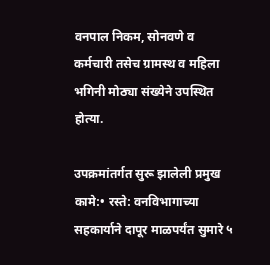वनपाल निकम, सोनवणे व कर्मचारी तसेच ग्रामस्थ व महिला भगिनी मोठ्या संख्येने उपस्थित होत्या.

उपक्रमांतर्गत सुरू झालेली प्रमुख कामे:• रस्ते: वनविभागाच्या सहकार्याने दापूर माळपर्यंत सुमारे ५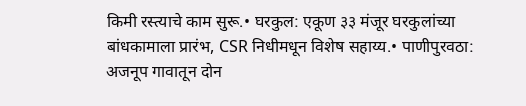किमी रस्त्याचे काम सुरू.• घरकुल: एकूण ३३ मंजूर घरकुलांच्या बांधकामाला प्रारंभ, CSR निधीमधून विशेष सहाय्य.• पाणीपुरवठा: अजनूप गावातून दोन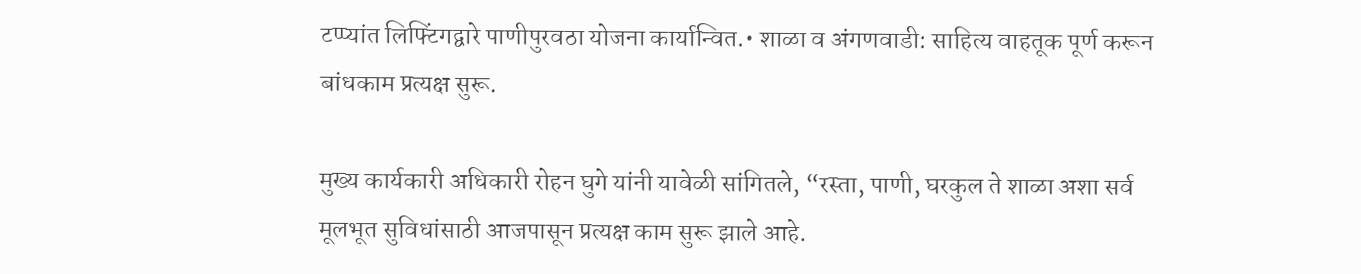टप्प्यांत लिफ्टिंगद्वारे पाणीपुरवठा योजना कार्यान्वित.• शाळा व अंगणवाडी: साहित्य वाहतूक पूर्ण करून बांधकाम प्रत्यक्ष सुरू.

मुख्य कार्यकारी अधिकारी रोहन घुगे यांनी यावेळी सांगितले, “रस्ता, पाणी, घरकुल ते शाळा अशा सर्व मूलभूत सुविधांसाठी आजपासून प्रत्यक्ष काम सुरू झाले आहे.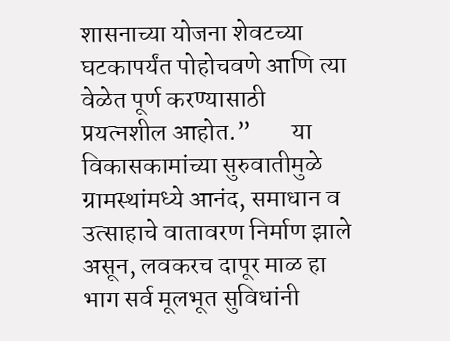शासनाच्या योजना शेवटच्या घटकापर्यंत पोहोचवणे आणि त्या वेळेत पूर्ण करण्यासाठी प्रयत्नशील आहोत.”        या विकासकामांच्या सुरुवातीमुळे ग्रामस्थांमध्ये आनंद, समाधान व उत्साहाचे वातावरण निर्माण झाले असून, लवकरच दापूर माळ हा भाग सर्व मूलभूत सुविधांनी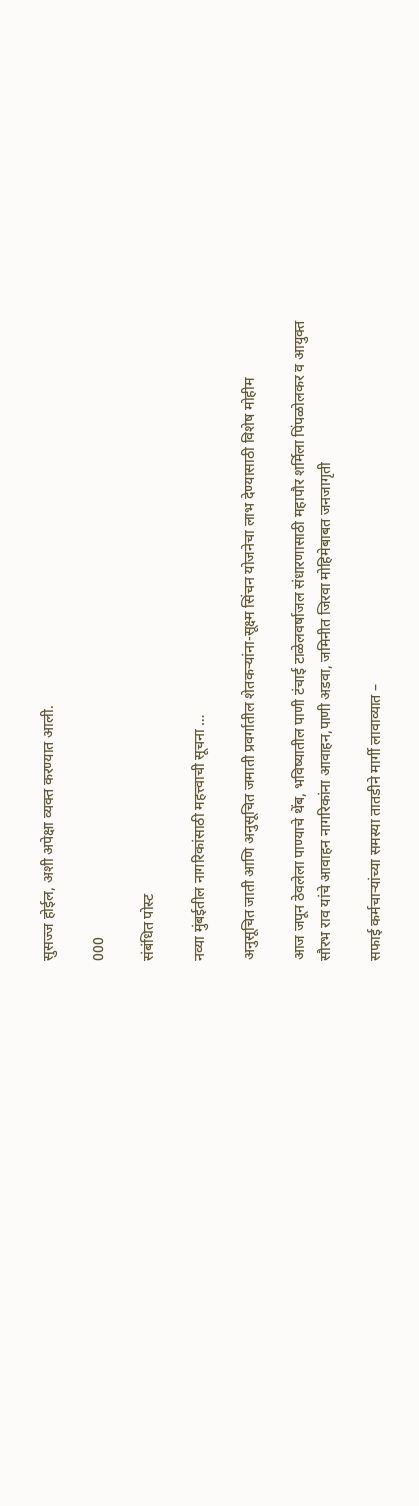सुसज्ज होईल, अशी अपेक्षा व्यक्त करण्यात आली.

000

संबंधित पोस्ट

नव्या मुंबईतील नागरिकांसाठी महत्त्वाची सूचना …

अनुसूचित जाती आणि अनुसूचित जमाती प्रवर्गातील शेतकऱ्यांना-सूक्ष्म सिंचन योजनेचा लाभ देण्यासाठी विशेष मोहीम

आज जपून ठेवलेला पाण्याचे थेंब, भविष्यातील पाणी टंचाई टाळेलवर्षाजल संधारणासाठी महापौर शर्मिला पिंपळोलकर व आयुक्त सौरभ राव यांचे आवाहन नागरिकांना आवाहन,पाणी अडवा, जमिनीत जिरवा मोहिमेबाबत जनजागृती

सफाई कर्मचाऱ्यांच्या समस्या तातडीने मार्गी लावाव्यात –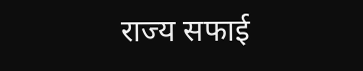राज्य सफाई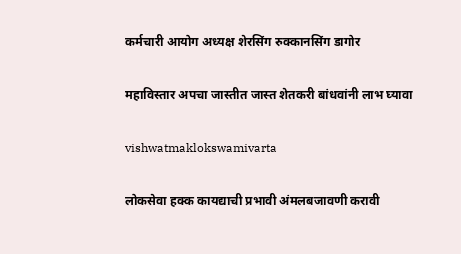कर्मचारी आयोग अध्यक्ष शेरसिंग रुक्कानसिंग डागोर

महाविस्तार अपचा जास्तीत जास्त शेतकरी बांधवांनी लाभ घ्यावा

vishwatmaklokswamivarta

लोकसेवा हक्क कायद्याची प्रभावी अंमलबजावणी करावी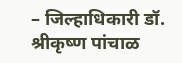– जिल्हाधिकारी डॉ. श्रीकृष्ण पांचाळ